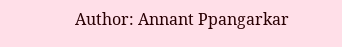Author: Annant Ppangarkar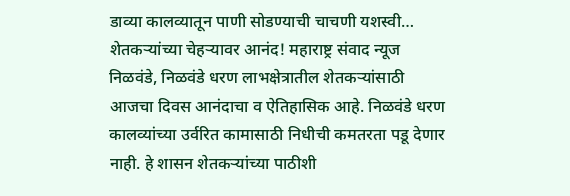डाव्या कालव्यातून पाणी सोडण्याची चाचणी यशस्वी… शेतकऱ्यांच्या चेहऱ्यावर आनंद! महाराष्ट्र संवाद न्यूज निळवंडे, निळवंडे धरण लाभक्षेत्रातील शेतकऱ्यांसाठी आजचा दिवस आनंदाचा व ऐतिहासिक आहे. निळवंडे धरण कालव्यांच्या उर्वरित कामासाठी निधीची कमतरता पडू देणार नाही. हे शासन शेतकऱ्यांच्या पाठीशी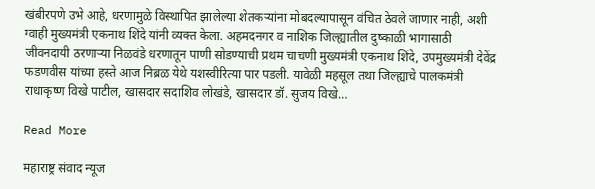खंबीरपणे उभे आहे, धरणामुळे विस्थापित झालेल्या शेतकऱ्यांना मोबदल्यापासून वंचित ठेवले जाणार नाही, अशी ग्वाही मुख्यमंत्री एकनाथ शिंदे यांनी व्यक्त केला. अहमदनगर व नाशिक जिल्ह्यातील दुष्काळी भागासाठी जीवनदायी ठरणाऱ्या निळवंडे धरणातून पाणी सोडण्याची प्रथम चाचणी मुख्यमंत्री एकनाथ शिंदे, उपमुख्यमंत्री देवेंद्र फडणवीस यांच्या हस्ते आज निब्रळ येथे यशस्वीरित्या पार पडली. यावेळी महसूल तथा जिल्ह्याचे पालकमंत्री राधाकृष्ण ‍विखे पाटील, खासदार सदाशिव लोखंडे, खासदार डॉ. सुजय विखे…

Read More

महाराष्ट्र संवाद न्यूज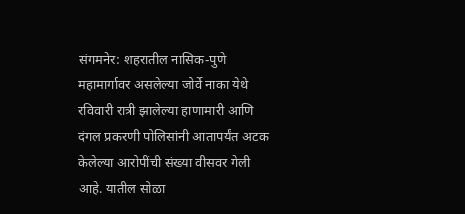संगमनेर: शहरातील नासिक-पुणे महामार्गावर असलेल्या जोर्वे नाका येथे रविवारी रात्री झालेल्या हाणामारी आणि दंगल प्रकरणी पोलिसांनी आतापर्यंत अटक केलेल्या आरोपींची संख्या वीसवर गेली आहे. यातील सोळा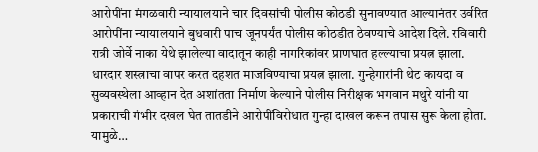आरोपींना मंगळवारी न्यायालयाने चार दिवसांची पोलीस कोठडी सुनावण्यात आल्यानंतर उर्वरित आरोपींना न्यायालयाने बुधवारी पाच जूनपर्यंत पोलीस कोठडीत ठेवण्याचे आदेश दिले. रविवारी रात्री जोर्वे नाका येथे झालेल्या वादातून काही नागरिकांवर प्राणघात हल्ल्याचा प्रयत्न झाला. धारदार शस्त्राचा वापर करत दहशत माजविण्याचा प्रयत्न झाला. गुन्हेगारांनी थेट कायदा व सुव्यवस्थेला आव्हान देत अशांतता निर्माण केल्याने पोलीस निरीक्षक भगवान मथुरे यांनी या प्रकाराची गंभीर दखल घेत तातडीने आरोपींविरोधात गुन्हा दाखल करून तपास सुरू केला होता. यामुळे…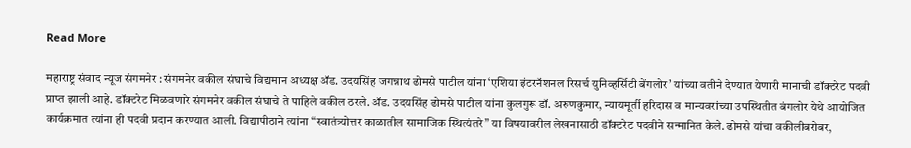Read More

महाराष्ट्र संवाद न्यूज संगमनेर : संगमनेर वकील संघाचे विद्यमान अध्यक्ष ॲड. उदयसिंह जगन्नाथ ढोमसे पाटील यांना ‘एशिया इंटरनॅशनल रिसर्च युनिव्हर्सिटी बेंगलोर’ यांच्या वतीने देण्यात येणारी मानाची डॉक्टरेट पदवी प्राप्त झाली आहे. डॉक्टरेट मिळवणारे संगमनेर वकील संघाचे ते पाहिले वकील ठरले. ॲड. उदयसिंह ढोमसे पाटील यांना कुलगुरू डॉ. अरुणकुमार, न्यायमूर्ती हरिदास व मान्यवरांच्या उपस्थितीत बंगलोर येथे आयोजित कार्यक्रमात त्यांना ही पदवी प्रदान करण्यात आली. विद्यापीठाने त्यांना “स्वातंत्र्योत्तर काळातील सामाजिक स्थित्यंतरे” या विषयावरील लेखनासाठी डॉक्टरेट पदवीने सन्मानित केले. ढोमसे यांचा वकीलीबरोबर,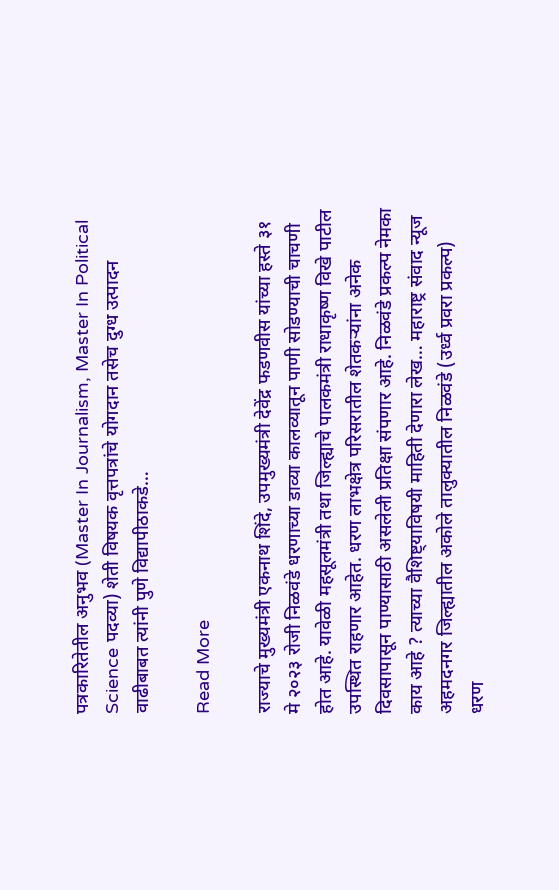पत्रकारितेतील अनुभव (Master In Journalism, Master In Political Science पदव्या) शेती विषयक वृत्तपत्रांचे योगदान तसेच दुग्ध उत्पादन वाढीबाबत त्यांनी पुणे विद्यापीठाकडे…

Read More

राज्याचे मुख्यमंत्री एकनाथ शिंदे, उपमुख्यमंत्री देवेंद्र फडणवीस यांच्या हस्ते ३१ मे २०२३ रोजी निळवंडे धरणाच्या डाव्या कालव्यातून पाणी सोडण्याची चाचणी होत आहे. यावेळी महसूलमंत्री तथा जिल्ह्याचे पालकमंत्री राधाकृष्ण ‍विखे पाटील उपस्थित राहणार आहेत. धरण लाभक्षेत्र परिसरातील शेतकऱ्यांना अनेक दिवसापासून पाण्यासाठी असलेली प्रतिक्षा संपणार आहे. निळवंडे प्रकल्प नेमका काय आहे ? त्याच्या वैशिष्ट्याविषयी माहिती देणारा लेख… महाराष्ट्र संवाद न्यूज अहमदनगर जिल्ह्यातील अकोले तालुक्यातील निळवंडे (उर्ध्व प्रवरा प्रकल्प) धरण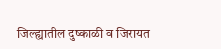जिल्ह्यातील दुष्काळी व जिरायत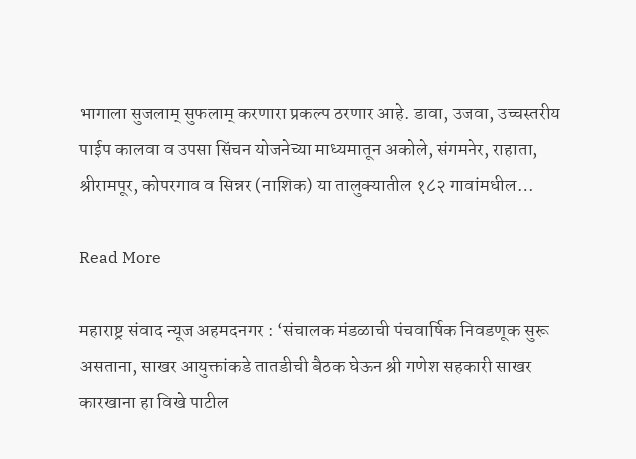भागाला सुजलाम् सुफलाम् करणारा प्रकल्प ठरणार आहे. डावा, उजवा, उच्चस्तरीय पाईप कालवा व उपसा सिंचन योजनेच्या माध्यमातून अकोले, संगमनेर, राहाता, श्रीरामपूर, कोपरगाव व सिन्नर (नाशिक) या तालुक्यातील १८२ गावांमधील…

Read More

महाराष्ट्र संवाद न्यूज अहमदनगर : ‘संचालक मंडळाची पंचवार्षिक निवडणूक सुरू असताना, साखर आयुक्तांकडे तातडीची बैठक घेऊन श्री गणेश सहकारी साखर कारखाना हा विखे पाटील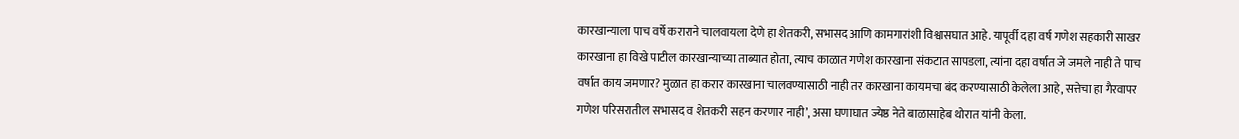कारखान्याला पाच वर्षे कराराने चालवायला देणे हा शेतकरी, सभासद आणि कामगारांशी विश्वासघात आहे. यापूर्वी दहा वर्ष गणेश सहकारी साखर कारखाना हा विखे पाटील कारखान्याच्या ताब्यात होता, त्याच काळात गणेश कारखाना संकटात सापडला, त्यांना दहा वर्षात जे जमले नाही ते पाच वर्षात काय जमणार? मुळात हा करार कारखाना चालवण्यासाठी नाही तर कारखाना कायमचा बंद करण्यासाठी केलेला आहे, सत्तेचा हा गैरवापर गणेश परिसरातील सभासद व शेतकरी सहन करणार नाही’, असा घणाघात ज्येष्ठ नेते बाळासाहेब थोरात यांनी केला.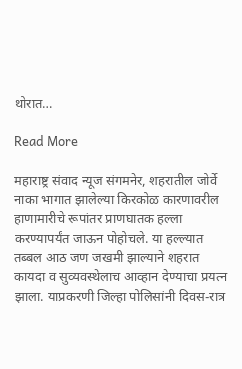थोरात…

Read More

महाराष्ट्र संवाद न्यूज संगमनेर, शहरातील जोर्वे नाका भागात झालेल्या किरकोळ कारणावरील हाणामारीचे रूपांतर प्राणघातक हल्ला करण्यापर्यंत जाऊन पोहोचले. या हल्ल्यात तब्बल आठ जण जखमी झाल्याने शहरात कायदा व सुव्यवस्थेलाच आव्हान देण्याचा प्रयत्न झाला. याप्रकरणी जिल्हा पोलिसांनी दिवस-रात्र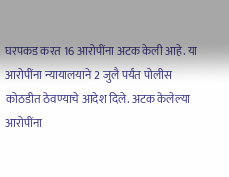घरपकड करत 16 आरोपींना अटक केली आहे. या आरोपींना न्यायालयाने 2 जुलै पर्यंत पोलीस कोठडीत ठेवण्याचे आदेश दिले. अटक केलेल्या आरोपींना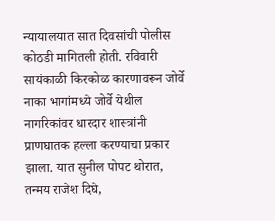न्यायालयात सात दिवसांची पोलीस कोठडी मागितली होती. रविवारी सायंकाळी किरकोळ कारणावरून जोर्वे नाका भागांमध्ये जोर्वे येथील नागरिकांवर धारदार शास्त्रांनी प्राणघातक हल्ला करण्याचा प्रकार झाला. यात सुनील पोपट थोरात, तन्मय राजेश दिघे,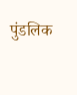पुंडलिक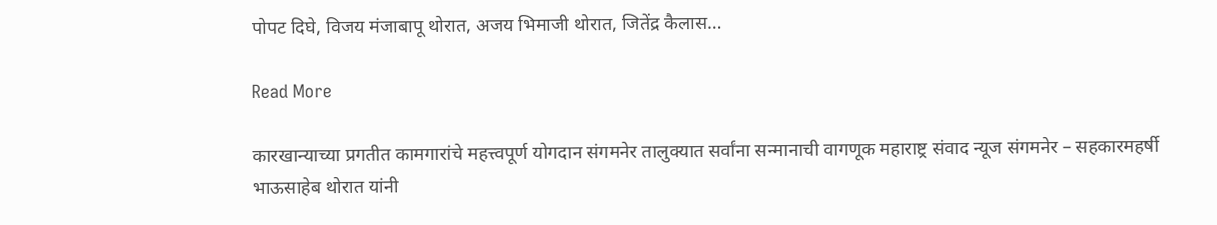पोपट दिघे, विजय मंजाबापू थोरात, अजय भिमाजी थोरात, जितेंद्र कैलास…

Read More

कारखान्याच्या प्रगतीत कामगारांचे महत्त्वपूर्ण योगदान संगमनेर तालुक्यात सर्वांना सन्मानाची वागणूक महाराष्ट्र संवाद न्यूज संगमनेर – सहकारमहर्षी भाऊसाहेब थोरात यांनी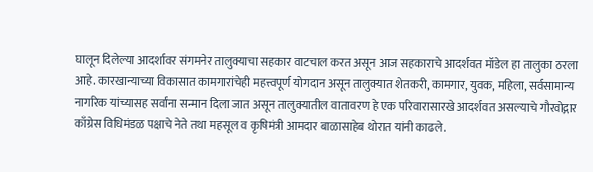घालून दिलेल्या आदर्शावर संगमनेर तालुक्याचा सहकार वाटचाल करत असून आज सहकाराचे आदर्शवत मॉडेल हा तालुका ठरला आहे. कारखान्याच्या विकासात कामगारांचेही महत्त्वपूर्ण योगदान असून तालुक्यात शेतकरी, कामगार, युवक, महिला, सर्वसामान्य नागरिक यांच्यासह सर्वांना सन्मान दिला जात असून तालुक्यातील वातावरण हे एक परिवारासारखे आदर्शवत असल्याचे गौरवोद्गार काँग्रेस विधिमंडळ पक्षाचे नेते तथा महसूल व कृषिमंत्री आमदार बाळासाहेब थोरात यांनी काढले.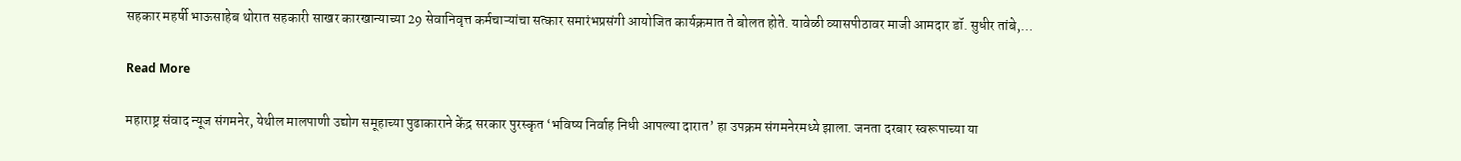सहकार महर्षी भाऊसाहेब थोरात सहकारी साखर कारखान्याच्या 29 सेवानिवृत्त कर्मचाऱ्यांचा सत्कार समारंभप्रसंगी आयोजित कार्यक्रमात ते बोलत होते. यावेळी व्यासपीठावर माजी आमदार डॉ. सुधीर तांबे,…

Read More

महाराष्ट्र संवाद न्यूज संगमनेर, येथील मालपाणी उद्योग समूहाच्या पुढाकाराने केंद्र सरकार पुरस्कृत ‘भविष्य निर्वाह निधी आपल्या दारात’ हा उपक्रम संगमनेरमध्ये झाला. जनता दरबार स्वरूपाच्या या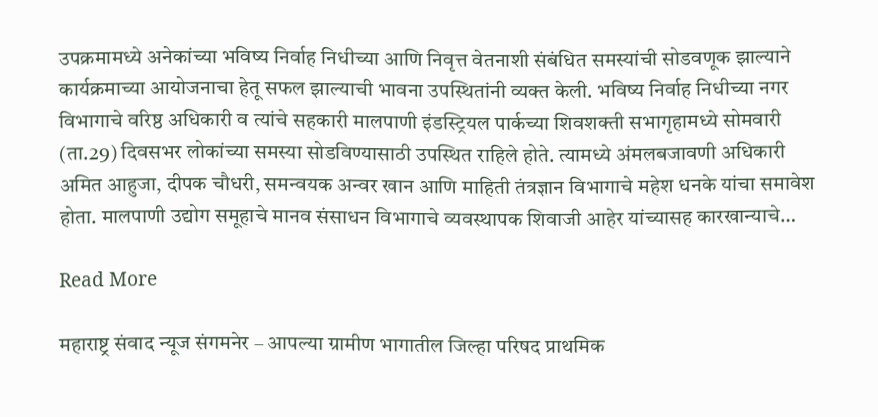उपक्रमामध्ये अनेकांच्या भविष्य निर्वाह निधीच्या आणि निवृत्त वेतनाशी संबंधित समस्यांची सोडवणूक झाल्याने कार्यक्रमाच्या आयोजनाचा हेतू सफल झाल्याची भावना उपस्थितांनी व्यक्त केली. भविष्य निर्वाह निधीच्या नगर विभागाचे वरिष्ठ अधिकारी व त्यांचे सहकारी मालपाणी इंडस्ट्रियल पार्कच्या शिवशक्ती सभागृहामध्ये सोमवारी (ता.29) दिवसभर लोकांच्या समस्या सोडविण्यासाठी उपस्थित राहिले होते. त्यामध्ये अंमलबजावणी अधिकारी अमित आहुजा, दीपक चौधरी, समन्वयक अन्वर खान आणि माहिती तंत्रज्ञान विभागाचे महेश धनके यांचा समावेश होता. मालपाणी उद्योग समूहाचे मानव संसाधन विभागाचे व्यवस्थापक शिवाजी आहेर यांच्यासह कारखान्याचे…

Read More

महाराष्ट्र संवाद न्यूज संगमनेर – आपल्या ग्रामीण भागातील जिल्हा परिषद प्राथमिक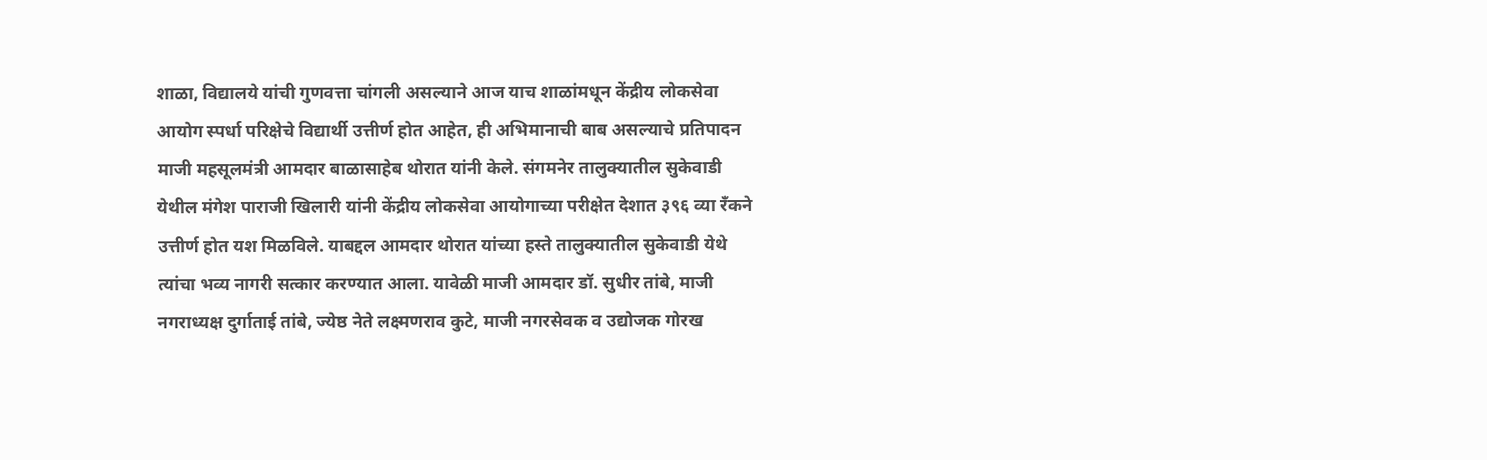शाळा, विद्यालये यांची गुणवत्ता चांगली असल्याने आज याच शाळांमधून केंद्रीय लोकसेवा आयोग स्पर्धा परिक्षेचे विद्यार्थी उत्तीर्ण होत आहेत, ही अभिमानाची बाब असल्याचे प्रतिपादन माजी महसूलमंत्री आमदार बाळासाहेब थोरात यांनी केले. संगमनेर तालुक्यातील सुकेवाडी येथील मंगेश पाराजी खिलारी यांनी केंद्रीय लोकसेवा आयोगाच्या परीक्षेत देशात ३९६ व्या रँकने उत्तीर्ण होत यश मिळविले. याबद्दल आमदार थोरात यांच्या हस्ते तालुक्यातील सुकेवाडी येथे त्यांचा भव्य नागरी सत्कार करण्यात आला. यावेळी माजी आमदार डॉ. सुधीर तांबे, माजी नगराध्यक्ष दुर्गाताई तांबे, ज्येष्ठ नेते लक्ष्मणराव कुटे, माजी नगरसेवक व उद्योजक गोरख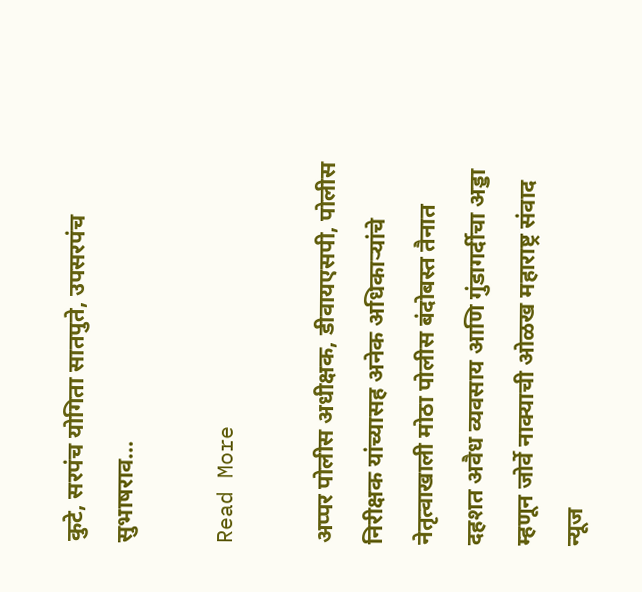कुटे, सरपंच योगिता सातपुते, उपसरपंच सुभाषराव…

Read More

अप्पर पोलीस अधीक्षक, डीवायएसपी, पोलीस निरीक्षक यांच्यासह अनेक अधिकाऱ्यांचे नेतृत्वाखाली मोठा पोलीस बंदोबस्त तैनात  दहशत अवैध व्यवसाय आणि गुंडागर्दीचा अड्डा म्हणून जोर्वे नाक्याची ओळख महाराष्ट्र संवाद न्यूज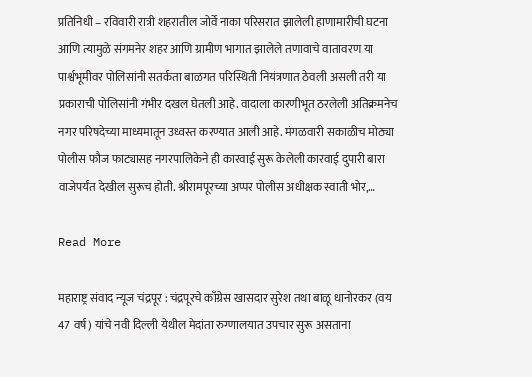प्रतिनिधी – रविवारी रात्री शहरातील जोर्वे नाका परिसरात झालेली हाणामारीची घटना आणि त्यामुळे संगमनेर शहर आणि ग्रामीण भागात झालेले तणावाचे वातावरण या पार्श्वभूमीवर पोलिसांनी सतर्कता बाळगत परिस्थिती नियंत्रणात ठेवली असली तरी या प्रकाराची पोलिसांनी गंभीर दखल घेतली आहे. वादाला कारणीभूत ठरलेली अतिक्रमनेच नगर परिषदेच्या माध्यमातून उध्वस्त करण्यात आली आहे. मंगळवारी सकाळीच मोठ्या पोलीस फौज फाट्यासह नगरपालिकेने ही कारवाई सुरू केलेली कारवाई दुपारी बारा वाजेपर्यंत देखील सुरूच होती. श्रीरामपूरच्या अप्पर पोलीस अधीक्षक स्वाती भोर,…

Read More

महाराष्ट्र संवाद न्यूज चंद्रपूर : चंद्रपूरचे काँग्रेस खासदार सुरेश तथा बाळू धानोरकर (वय 47 वर्ष) यांचे नवी दिल्ली येथील मेदांता रुग्णालयात उपचार सुरू असताना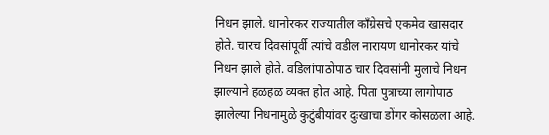निधन झाले. धानोरकर राज्यातील काँग्रेसचे एकमेव खासदार होते. चारच दिवसांपूर्वी त्यांचे वडील नारायण धानोरकर यांचे निधन झाले होते. वडिलांपाठोपाठ चार दिवसांनी मुलाचे निधन झाल्याने हळहळ व्यक्त होत आहे. पिता पुत्राच्या लागोपाठ झालेल्या निधनामुळे कुटुंबीयांवर दुःखाचा डोंगर कोसळला आहे.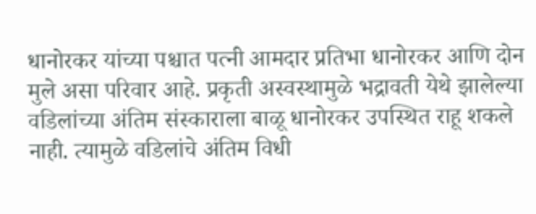धानोरकर यांच्या पश्चात पत्नी आमदार प्रतिभा धानोरकर आणि दोन मुले असा परिवार आहे. प्रकृती अस्वस्थामुळे भद्रावती येथे झालेल्या वडिलांच्या अंतिम संस्काराला बाळू धानोरकर उपस्थित राहू शकले नाही. त्यामुळे वडिलांचे अंतिम विधी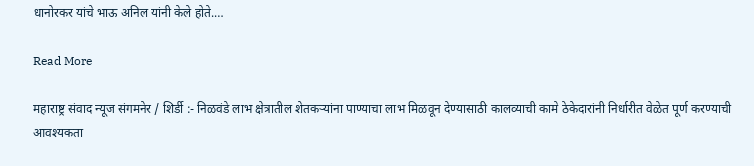धानोरकर यांचे भाऊ अनिल यांनी केले होते.…

Read More

महाराष्ट्र संवाद न्यूज संगमनेर / शिर्डी :- निळवंडे लाभ क्षेत्रातील शेतकऱ्यांना पाण्याचा लाभ मिळवून देण्यासाठी कालव्याची कामे ठेकेदारांनी निर्धारीत वेळेत पूर्ण करण्याची आवश्यकता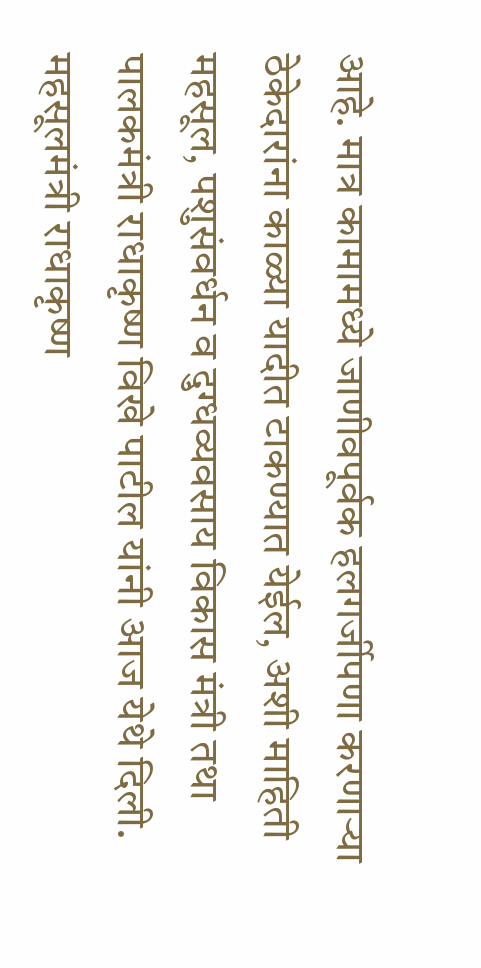आहे. मात्र कामामध्ये जाणीवपूर्वक हलगर्जीपणा करणाऱ्या ठेकेदारांना काळ्या यादीत टाकण्यात येईल, अशी माहिती महसूल, पशुसंवर्धन व दुग्धव्यवसाय विकास मंत्री तथा पालकमंत्री राधाकृष्ण विखे पाटील यांनी आज येथे दिली. महसूलमंत्री राधाकृष्ण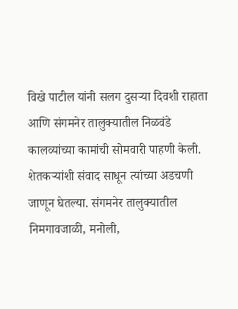विखे पाटील यांनी सलग दुसऱ्या दिवशी राहाता आणि संगमनेर तालुक्यातील निळवंडे कालव्यांच्या कामांची सोमवारी पाहणी केली. शेतकऱ्यांशी संवाद साधून त्यांच्या अडचणी जाणून घेतल्या. संगमनेर तालुक्यातील निमगावजाळी, मनोली,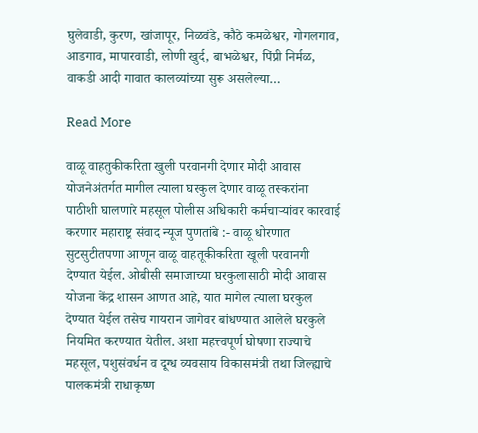घुलेवाडी, कुरण, खांजापूर, निळवंडे, कौठे कमळेश्वर, गोगलगाव, आडगाव, मापारवाडी, लोणी खुर्द, बाभळेश्वर, पिंप्री निर्मळ, वाकडी आदी गावात कालव्यांच्या सुरू असलेल्या…

Read More

वाळू वाहतुकीकरिता खुली परवानगी देणार मोदी आवास योजनेअंतर्गत मागील त्याला घरकुल देणार वाळू तस्करांना पाठीशी घालणारे महसूल पोलीस अधिकारी कर्मचाऱ्यांवर कारवाई करणार महाराष्ट्र संवाद न्यूज पुणतांबे :- वाळू धोरणात सुटसुटीतपणा आणून वाळू वाहतूकीकरिता खूली परवानगी देण्यात येईल. ओबीसी समाजाच्या घरकुलासाठी मोदी आवास योजना केंद्र शासन आणत आहे‌, यात मागेल त्याला घरकुल देण्यात येईल तसेच गायरान जागेवर बांधण्यात आलेले घरकुले नियमित करण्यात येतील. अशा महत्त्वपूर्ण घोषणा राज्याचे महसूल, पशुसंवर्धन व दूग्ध व्यवसाय विकासमंत्री तथा जिल्ह्याचे पालकमंत्री राधाकृष्ण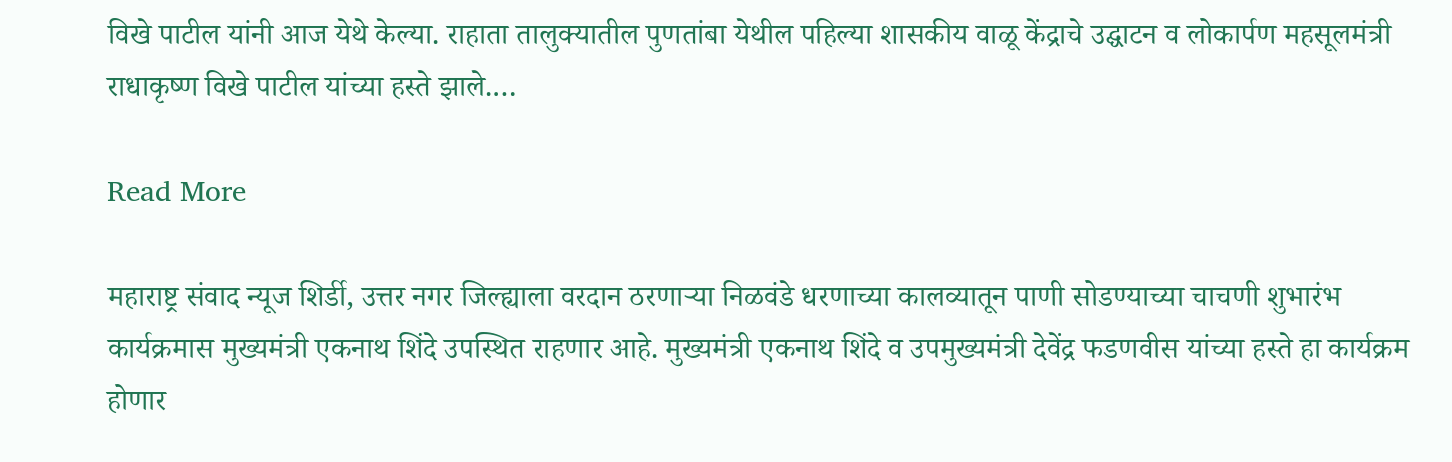विखे पाटील यांनी आज येथे केल्या. राहाता तालुक्यातील पुणतांबा येथील पहिल्या शासकीय वाळू केंद्राचे उद्घाटन व लोकार्पण महसूलमंत्री राधाकृष्ण विखे पाटील यांच्या हस्ते झाले.…

Read More

महाराष्ट्र संवाद न्यूज शिर्डी, उत्तर नगर जिल्ह्याला वरदान ठरणाऱ्या निळवंडे धरणाच्या कालव्यातून पाणी सोडण्याच्या चाचणी शुभारंभ कार्यक्रमास मुख्यमंत्री एकनाथ शिंदे उपस्थित राहणार आहे. मुख्यमंत्री एकनाथ शिंदे व उपमुख्यमंत्री देवेंद्र फडणवीस यांच्या हस्ते हा कार्यक्रम होणार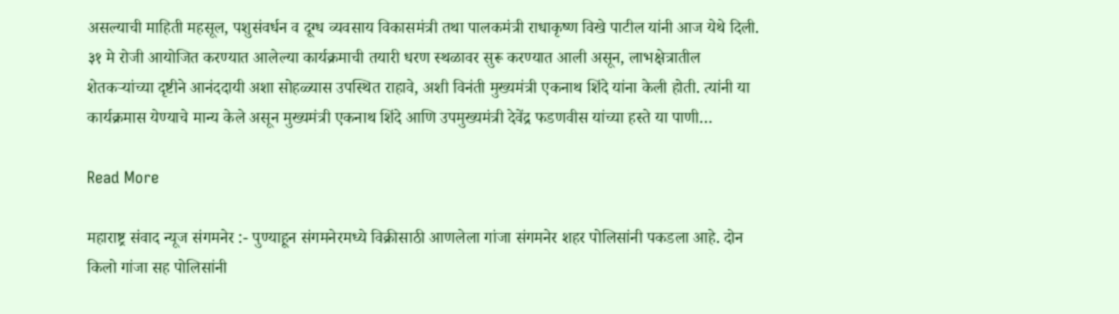असल्याची माहिती महसूल, पशुसंवर्धन व दूग्ध व्यवसाय विकासमंत्री तथा पालकमंत्री राधाकृष्ण विखे पाटील यांनी आज येथे दिली. ३१ मे रोजी आयोजित करण्यात आलेल्या कार्यक्रमाची तयारी धरण स्थळावर सुरू करण्यात आली असून, लाभक्षेत्रातील शेतकऱ्यांच्या दृष्टीने आनंददायी अशा सोहळ्यास उपस्थित राहावे, अशी विनंती मुख्यमंत्री एकनाथ शिंदे यांना केली होती. त्यांनी या कार्यक्रमास येण्याचे मान्य केले असून मुख्यमंत्री एकनाथ शिंदे आणि उपमुख्यमंत्री देवेंद्र फडणवीस यांच्या हस्ते या पाणी…

Read More

महाराष्ट्र संवाद न्यूज संगमनेर :- पुण्याहून संगमनेरमध्ये विक्रीसाठी आणलेला गांजा संगमनेर शहर पोलिसांनी पकडला आहे. दोन किलो गांजा सह पोलिसांनी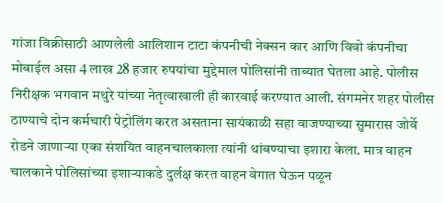गांजा विक्रीसाठी आणलेली आलिशान टाटा कंपनीची नेक्सन कार आणि विवो कंपनीचा मोबाईल असा 4 लाख 28 हजार रुपयांचा मुद्देमाल पोलिसांनी ताब्यात घेतला आहे. पोलीस निरीक्षक भगवान मथुरे यांच्या नेतृत्वाखाली ही कारवाई करण्यात आली. संगमनेर शहर पोलीस ठाण्याचे दोन कर्मचारी पेट्रोलिंग करत असताना सायंकाळी सहा वाजण्याच्या सुमारास जोर्वे रोडने जाणाऱ्या एका संशयित वाहनचालकाला त्यांनी थांबण्याचा इशारा केला. मात्र वाहन चालकाने पोलिसांच्या इशाऱ्याकडे दुर्लक्ष करत वाहन वेगात घेऊन पळून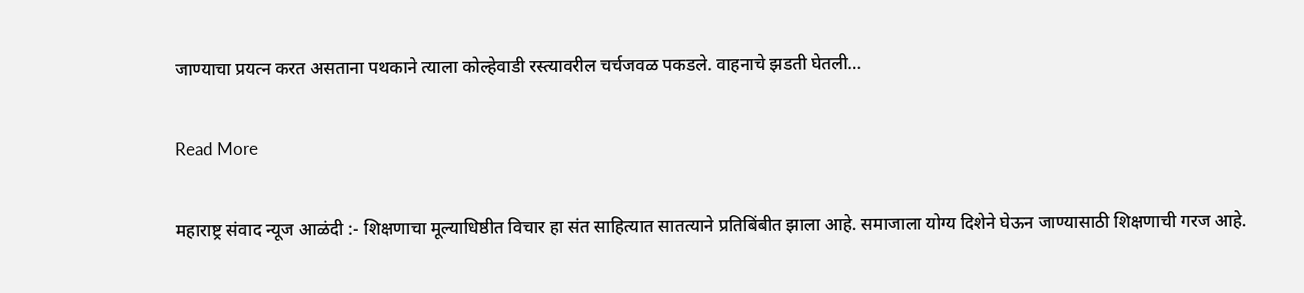जाण्याचा प्रयत्न करत असताना पथकाने त्याला कोल्हेवाडी रस्त्यावरील चर्चजवळ पकडले. वाहनाचे झडती घेतली…

Read More

महाराष्ट्र संवाद न्यूज आळंदी :- शिक्षणाचा मूल्याधिष्ठीत विचार हा संत साहित्यात सातत्याने प्रतिबिंबीत झाला आहे. समाजाला योग्य दिशेने घेऊन जाण्यासाठी शिक्षणाची गरज आहे.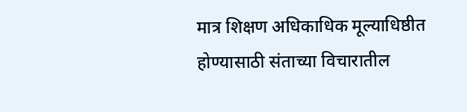मात्र शिक्षण अधिकाधिक मूल्याधिष्ठीत होण्यासाठी संताच्या विचारातील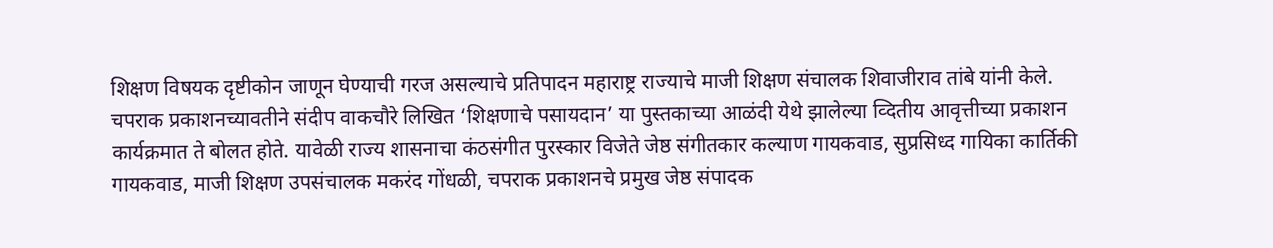शिक्षण विषयक दृष्टीकोन जाणून घेण्याची गरज असल्याचे प्रतिपादन महाराष्ट्र राज्याचे माजी शिक्षण संचालक शिवाजीराव तांबे यांनी केले. चपराक प्रकाशनच्यावतीने संदीप वाकचौरे लिखित ‘शिक्षणाचे पसायदान’ या पुस्तकाच्या आळंदी येथे झालेल्या व्दितीय आवृत्तीच्या प्रकाशन कार्यक्रमात ते बोलत होते. यावेळी राज्य शासनाचा कंठसंगीत पुरस्कार विजेते जेष्ठ संगीतकार कल्याण गायकवाड, सुप्रसिध्द गायिका कार्तिकी गायकवाड, माजी शिक्षण उपसंचालक मकरंद गोंधळी, चपराक प्रकाशनचे प्रमुख जेष्ठ संपादक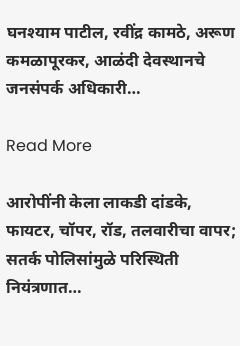घनश्याम पाटील, रवींद्र कामठे, अरूण कमळापूरकर, आळंदी देवस्थानचे जनसंपर्क अधिकारी…

Read More

आरोपींनी केला लाकडी दांडके, फायटर, चॉपर, रॉड, तलवारीचा वापर; सतर्क पोलिसांमुळे परिस्थिती नियंत्रणात…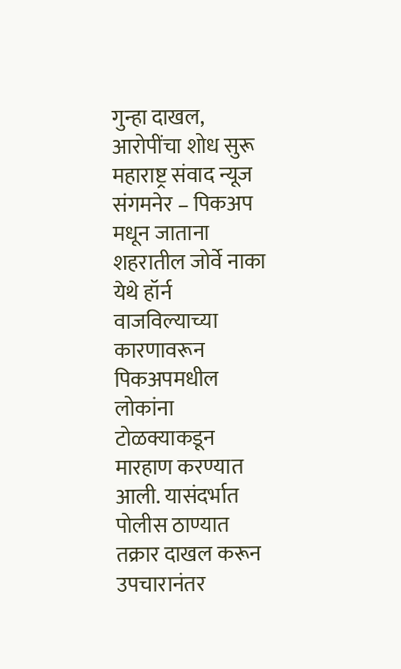गुन्हा दाखल, आरोपींचा शोध सुरू महाराष्ट्र संवाद न्यूज संगमनेर – पिकअप मधून जाताना शहरातील जोर्वे नाका येथे हॉर्न वाजविल्याच्या कारणावरून पिकअपमधील लोकांना टोळक्याकडून मारहाण करण्यात आली. यासंदर्भात पोलीस ठाण्यात तक्रार दाखल करून उपचारानंतर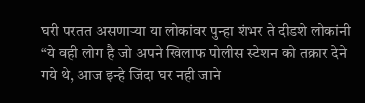घरी परतत असणाऱ्या या लोकांवर पुन्हा शंभर ते दीडशे लोकांनी “ये वही लोग है जो अपने खिलाफ पोलीस स्टेशन को तक्रार देने गये थे, आज इन्हे जिंदा घर नही जाने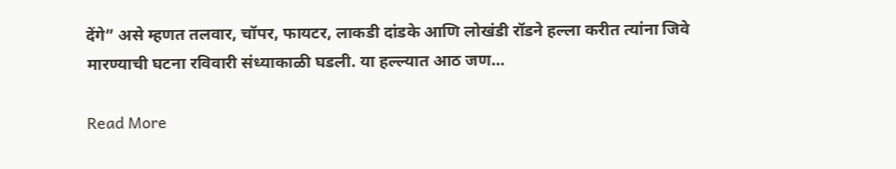देंगे” असे म्हणत तलवार, चॉपर, फायटर, लाकडी दांडके आणि लोखंडी रॉडने हल्ला करीत त्यांना जिवे मारण्याची घटना रविवारी संध्याकाळी घडली. या हल्ल्यात आठ जण…

Read More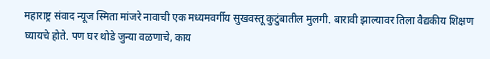महाराष्ट्र संवाद न्यूज स्मिता मांजरे नावाची एक मध्यमवर्गीय सुखवस्तू कुटुंबातील मुलगी. बारावी झाल्यावर तिला वैद्यकीय शिक्षण घ्यायचे होते. पण घर थोडे जुन्या वळणाचे, काय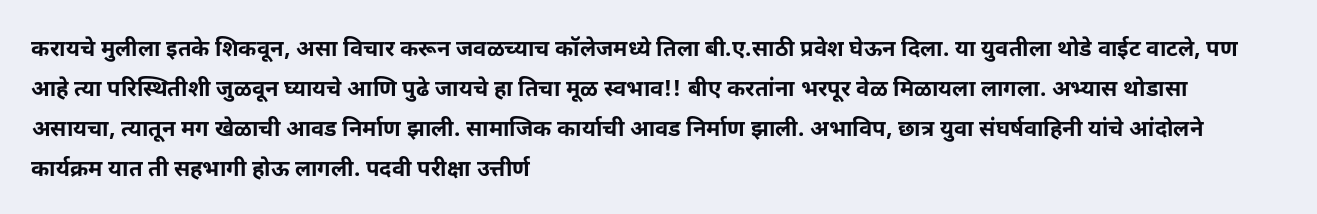करायचे मुलीला इतके शिकवून, असा विचार करून जवळच्याच कॉलेजमध्ये तिला बी.ए.साठी प्रवेश घेऊन दिला. या युवतीला थोडे वाईट वाटले, पण आहे त्या परिस्थितीशी जुळवून घ्यायचे आणि पुढे जायचे हा तिचा मूळ स्वभाव!! बीए करतांना भरपूर वेळ मिळायला लागला. अभ्यास थोडासा असायचा, त्यातून मग खेळाची आवड निर्माण झाली. सामाजिक कार्याची आवड निर्माण झाली. अभाविप, छात्र युवा संघर्षवाहिनी यांचे आंदोलने कार्यक्रम यात ती सहभागी होऊ लागली. पदवी परीक्षा उत्तीर्ण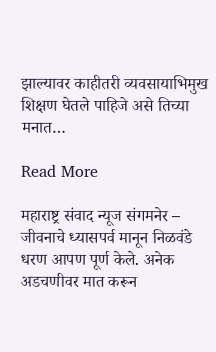झाल्यावर काहीतरी व्यवसायाभिमुख शिक्षण घेतले पाहिजे असे तिच्या मनात…

Read More

महाराष्ट्र संवाद न्यूज संगमनेर – जीवनाचे ध्यासपर्व मानून निळवंडे धरण आपण पूर्ण केले. अनेक अडचणीवर मात करून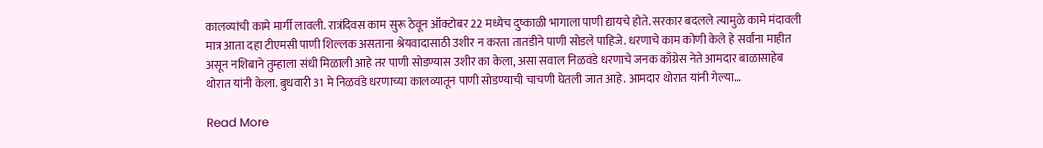कालव्यांची कामे मार्गी लावली. रात्रंदिवस काम सुरू ठेवून ऑक्टोबर 22 मध्येच दुष्काळी भागाला पाणी द्यायचे होते. सरकार बदलले त्यामुळे कामे मंदावली मात्र आता दहा टीएमसी पाणी शिल्लक असताना श्रेयवादासाठी उशीर न करता तातडीने पाणी सोडले पाहिजे. धरणाचे काम कोणी केले हे सर्वांना माहीत असून नशिबाने तुम्हाला संधी मिळाली आहे तर पाणी सोडण्यास उशीर का केला, असा सवाल निळवंडे धरणाचे जनक काँग्रेस नेते आमदार बाळासाहेब थोरात यांनी केला. बुधवारी 31 मे निळवंडे धरणाच्या कालव्यातून पाणी सोडण्याची चाचणी घेतली जात आहे. आमदार थोरात यांनी गेल्या…

Read More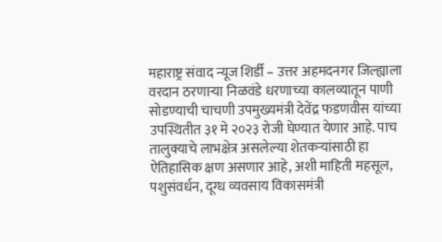महाराष्ट्र संवाद न्यूज शिर्डी – उत्तर अहमदनगर जिल्ह्याला वरदान ठरणाऱ्या निळवंडे धरणाच्या कालव्यातून पाणी सोडण्याची चाचणी उपमुख्यमंत्री देवेंद्र फडणवीस यांच्या उपस्थितीत ३१ मे २०२३ रोजी घेण्यात येणार आहे. पाच तालुक्याचे लाभक्षेत्र असलेल्या शेतकऱ्यांसाठी हा ऐतिहासिक क्षण असणार आहे, अशी माहिती महसूल, पशुसंवर्धन, दूग्ध व्यवसाय विकासमंत्री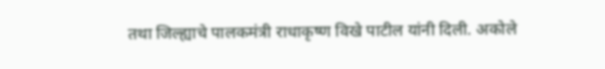तथा जिल्ह्याचे पालकमंत्री राधाकृष्ण विखे पाटील यांनी दिली. अकोले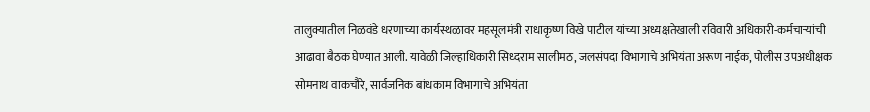तालुक्यातील निळवंडे धरणाच्या कार्यस्थळावर महसूलमंत्री राधाकृष्ण विखे पाटील यांच्या अध्यक्षतेखाली रविवारी अधिकारी-कर्मचाऱ्यांची आढावा बैठक घेण्यात आली. यावेळी जिल्हाधिकारी सिध्दराम सालीमठ, जलसंपदा विभागाचे अभियंता अरूण नाईक, पोलीस उपअधीक्षक सोमनाथ वाकचौरे, सार्वजनिक बांधकाम विभागाचे अभियंता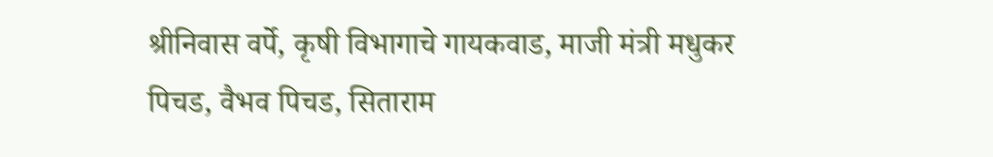श्रीनिवास वर्पे, कृषी विभागाचे गायकवाड, माजी मंत्री मधुकर पिचड, वैभव पिचड, सिताराम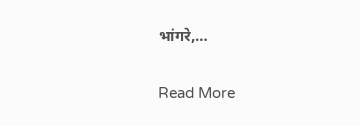भांगरे,…

Read More